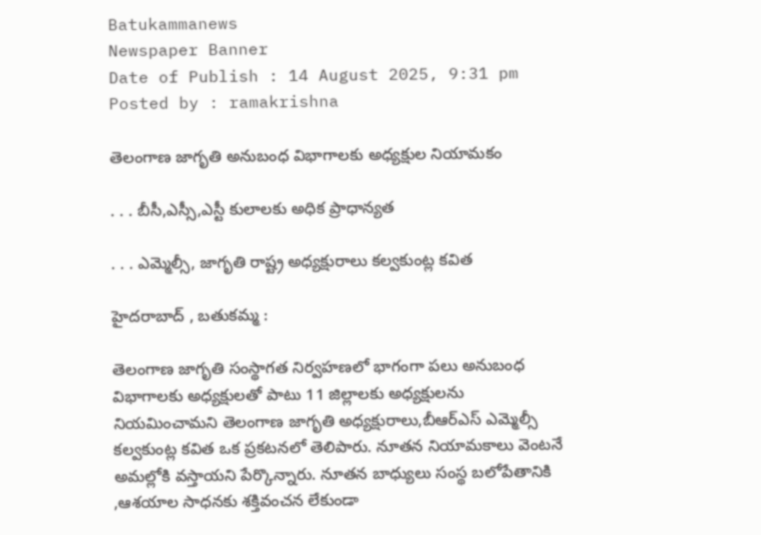Batukammanews
Newspaper Banner
Date of Publish : 14 August 2025, 9:31 pm Posted by : ramakrishna

తెలంగాణ జాగృతి అనుబంధ విభాగాలకు అధ్యక్షుల నియామకం

. . . బీసీ,ఎస్సీ,ఎస్టీ కులాలకు అధిక ప్రాధాన్యత

. . . ఎమ్మెల్సీ, జాగృతి రాష్ట్ర అధ్యక్షురాలు కల్వకుంట్ల కవిత

హైదరాబాద్ , బతుకమ్మ :

తెలంగాణ జాగృతి సంస్థాగత నిర్వహణలో భాగంగా పలు అనుబంధ విభాగాలకు అధ్యక్షులతో పాటు 11 జిల్లాలకు అధ్యక్షులను నియమించామని తెలంగాణ జాగృతి అధ్యక్షురాలు,బీఆర్ఎస్ ఎమ్మెల్సీ కల్వకుంట్ల కవిత ఒక ప్రకటనలో తెలిపారు. నూతన నియామకాలు వెంటనే అమల్లోకి వస్తాయని పేర్కొన్నారు. నూతన బాధ్యులు సంస్థ బలోపేతానికి ,ఆశయాల సాధనకు శక్తివంచన లేకుండా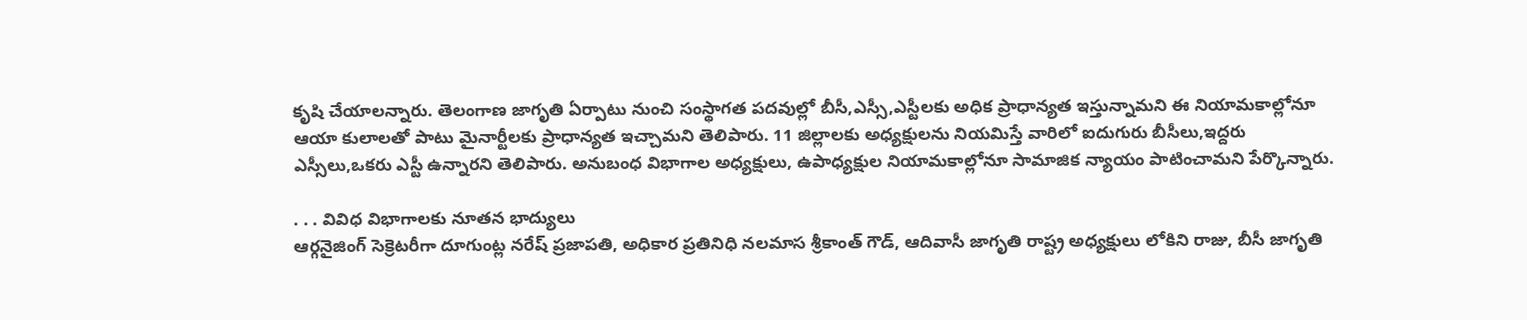కృషి చేయాలన్నారు. తెలంగాణ జాగృతి ఏర్పాటు నుంచి సంస్థాగత పదవుల్లో బీసీ,ఎస్సీ,ఎస్టీలకు అధిక ప్రాధాన్యత ఇస్తున్నామని ఈ నియామకాల్లోనూ ఆయా కులాలతో పాటు మైనార్టీలకు ప్రాధాన్యత ఇచ్చామని తెలిపారు. 11 జిల్లాలకు అధ్యక్షులను నియమిస్తే వారిలో ఐదుగురు బీసీలు,ఇద్దరు ఎస్సీలు,ఒకరు ఎస్టీ ఉన్నారని తెలిపారు. అనుబంధ విభాగాల అధ్యక్షులు, ఉపాధ్యక్షుల నియామకాల్లోనూ సామాజిక న్యాయం పాటించామని పేర్కొన్నారు.

. . . వివిధ విభాగాలకు నూతన భాద్యులు
ఆర్గనైజింగ్ సెక్రెటరీగా దూగుంట్ల నరేష్ ప్రజాపతి, అధికార ప్రతినిధి నలమాస శ్రీకాంత్ గౌడ్, ఆదివాసీ జాగృతి రాష్ట్ర అధ్యక్షులు లోకిని రాజు, బీసీ జాగృతి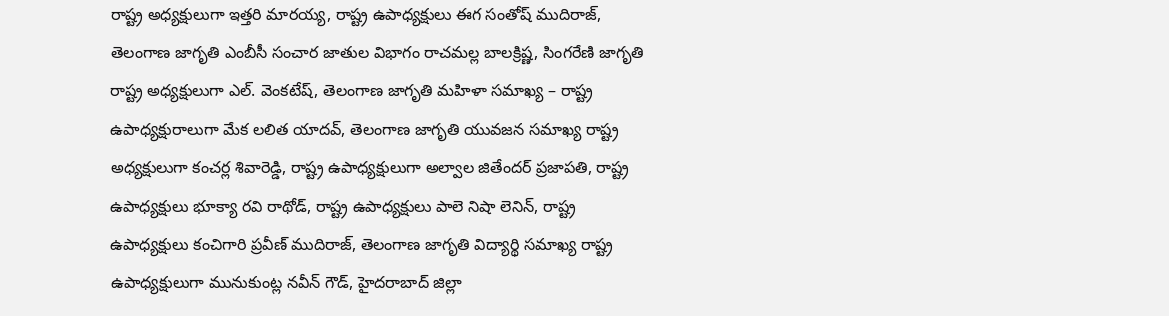రాష్ట్ర అధ్యక్షులుగా ఇత్తరి మారయ్య, రాష్ట్ర ఉపాధ్యక్షులు ఈగ సంతోష్ ముదిరాజ్, తెలంగాణ జాగృతి ఎంబీసీ సంచార జాతుల విభాగం రాచమల్ల బాలక్రిష్ణ, సింగరేణి జాగృతి రాష్ట్ర అధ్యక్షులుగా ఎల్. వెంకటేష్, తెలంగాణ జాగృతి మహిళా సమాఖ్య – రాష్ట్ర ఉపాధ్యక్షురాలుగా మేక లలిత యాదవ్, తెలంగాణ జాగృతి యువజన సమాఖ్య రాష్ట్ర అధ్యక్షులుగా కంచర్ల శివారెడ్డి, రాష్ట్ర ఉపాధ్యక్షులుగా అల్వాల జితేందర్ ప్రజాపతి, రాష్ట్ర ఉపాధ్యక్షులు భూక్యా రవి రాథోడ్, రాష్ట్ర ఉపాధ్యక్షులు పాలె నిషా లెనిన్, రాష్ట్ర ఉపాధ్యక్షులు కంచిగారి ప్రవీణ్ ముదిరాజ్, తెలంగాణ జాగృతి విద్యార్థి సమాఖ్య రాష్ట్ర ఉపాధ్యక్షులుగా మునుకుంట్ల నవీన్ గౌడ్, హైదరాబాద్ జిల్లా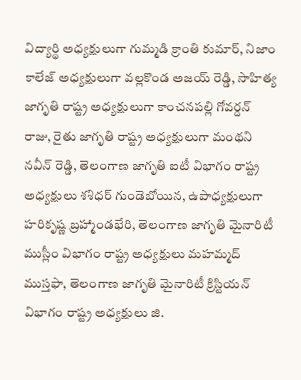విద్యార్థి అధ్యక్షులుగా గుమ్మడి క్రాంతి కుమార్, నిజాం కాలేజ్ అధ్యక్షులుగా వల్లకొండ అజయ్ రెడ్డి, సాహిత్య జాగృతి రాష్ట్ర అధ్యక్షులుగా కాంచనపల్లి గోవర్దన్ రాజు, రైతు జాగృతి రాష్ట్ర అధ్యక్షులుగా మంథని నవీన్ రెడ్డి, తెలంగాణ జాగృతి ఐటీ విభాగం రాష్ట్ర అధ్యక్షులు శశిధర్ గుండెబోయిన, ఉపాధ్యక్షులుగా హరికృష్ణ బ్రహ్మాండభేరి, తెలంగాణ జాగృతి మైనారిటీ ముస్లీం విభాగం రాష్ట్ర అధ్యక్షులు మహమ్మద్ ముస్తఫా, తెలంగాణ జాగృతి మైనారిటీ క్రిస్టియన్ విభాగం రాష్ట్ర అధ్యక్షులు జి.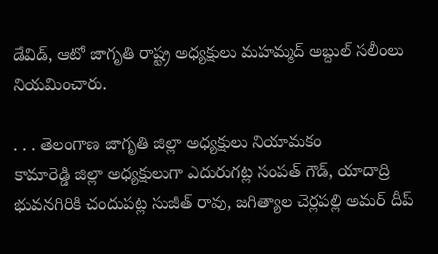డేవిడ్, ఆటో జాగృతి రాష్ట్ర అధ్యక్షులు మహమ్మద్ అబ్దుల్ సలీంలు నియమించారు.

. . . తెలంగాణ జాగృతి జిల్లా అధ్యక్షులు నియామకం
కామారెడ్డి జిల్లా అధ్యక్షులుగా ఎదురుగట్ల సంపత్ గౌడ్, యాదాద్రి భువనగిరికి చందుపట్ల సుజీత్ రావు, జగిత్యాల చెర్లపల్లి అమర్ దీప్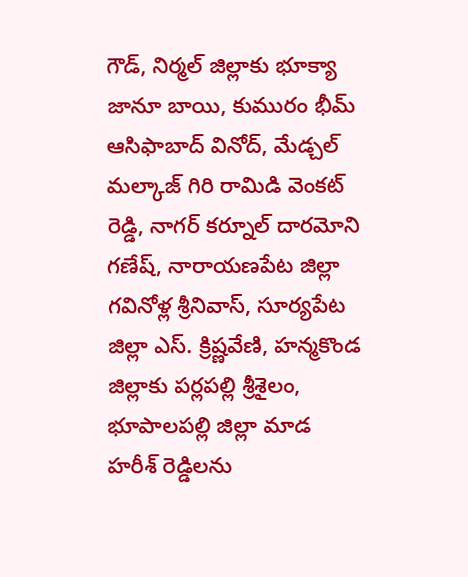గౌడ్, నిర్మల్ జిల్లాకు భూక్యా జానూ బాయి, కుమురం భీమ్ ఆసిఫాబాద్ వినోద్, మేడ్చల్ మల్కాజ్ గిరి రామిడి వెంకట్ రెడ్డి, నాగర్ కర్నూల్ దారమోని గణేష్, నారాయణపేట జిల్లా గవినోళ్ల శ్రీనివాస్, సూర్యపేట జిల్లా ఎస్. క్రిష్ణవేణి, హన్మకొండ జిల్లాకు పర్లపల్లి శ్రీశైలం, భూపాలపల్లి జిల్లా మాడ హరీశ్ రెడ్డిలను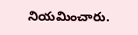నియమించారు.